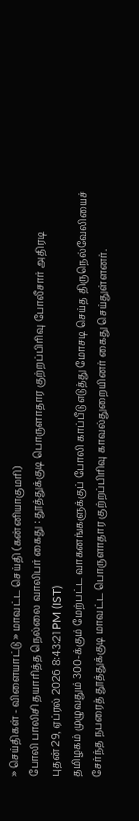» செய்திகள் - விளையாட்டு » மாவட்ட செய்தி (கன்னியாகுமரி)
போலி பாலிசி தயாரித்த நெல்லை வாலிபர் கைது : தூத்துக்குடி பொருளாதார குற்றப்பிரிவு போலீசார் அதிரடி
புதன் 29, ஏப்ரல் 2026 8:43:21 PM (IST)
தமிழகம் முழுவதும் 300-க்கும் மேற்பட்ட வாகனங்களுக்குப் போலி காப்பீடு எடுத்து மோசடி செய்த திருநெல்வேலியைச் சேர்ந்த நபரைத் தூத்துக்குடி மாவட்ட பொருளாதார குற்றப்பிரிவு காவல்துறையினர் கைது செய்துள்ளனர்.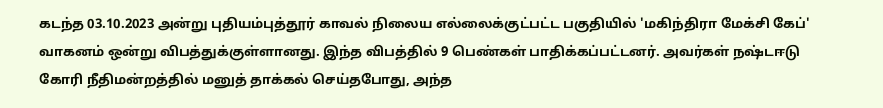கடந்த 03.10.2023 அன்று புதியம்புத்தூர் காவல் நிலைய எல்லைக்குட்பட்ட பகுதியில் 'மகிந்திரா மேக்சி கேப்' வாகனம் ஒன்று விபத்துக்குள்ளானது. இந்த விபத்தில் 9 பெண்கள் பாதிக்கப்பட்டனர். அவர்கள் நஷ்டஈடு கோரி நீதிமன்றத்தில் மனுத் தாக்கல் செய்தபோது, அந்த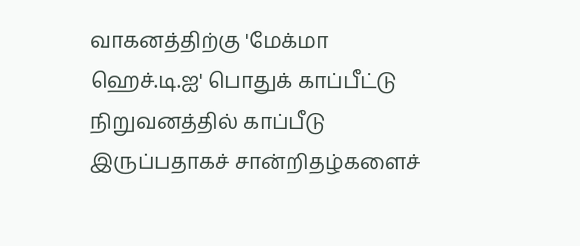வாகனத்திற்கு 'மேக்மா ஹெச்.டி.ஐ' பொதுக் காப்பீட்டு நிறுவனத்தில் காப்பீடு இருப்பதாகச் சான்றிதழ்களைச்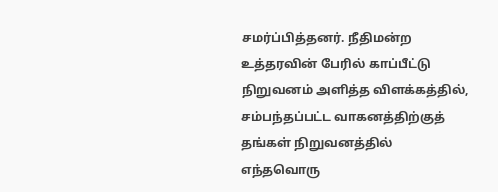சமர்ப்பித்தனர். நீதிமன்ற உத்தரவின் பேரில் காப்பீட்டு நிறுவனம் அளித்த விளக்கத்தில், சம்பந்தப்பட்ட வாகனத்திற்குத் தங்கள் நிறுவனத்தில் எந்தவொரு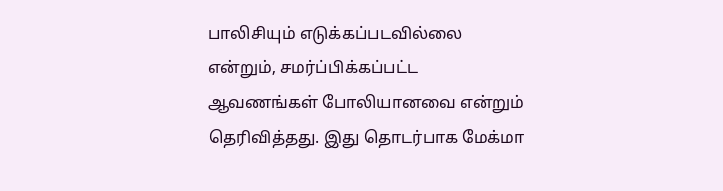பாலிசியும் எடுக்கப்படவில்லை என்றும், சமர்ப்பிக்கப்பட்ட ஆவணங்கள் போலியானவை என்றும் தெரிவித்தது. இது தொடர்பாக மேக்மா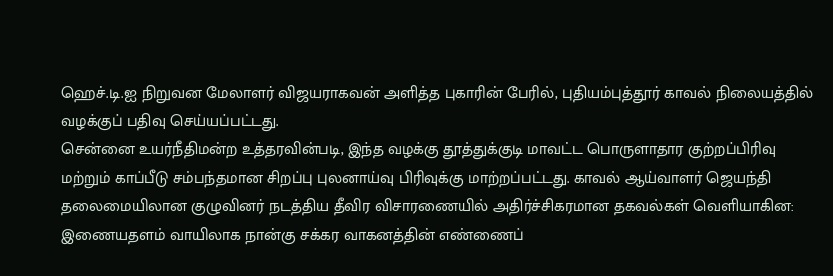ஹெச்.டி.ஐ நிறுவன மேலாளர் விஜயராகவன் அளித்த புகாரின் பேரில், புதியம்புத்தூர் காவல் நிலையத்தில் வழக்குப் பதிவு செய்யப்பட்டது.
சென்னை உயர்நீதிமன்ற உத்தரவின்படி, இந்த வழக்கு தூத்துக்குடி மாவட்ட பொருளாதார குற்றப்பிரிவு மற்றும் காப்பீடு சம்பந்தமான சிறப்பு புலனாய்வு பிரிவுக்கு மாற்றப்பட்டது. காவல் ஆய்வாளர் ஜெயந்தி தலைமையிலான குழுவினர் நடத்திய தீவிர விசாரணையில் அதிர்ச்சிகரமான தகவல்கள் வெளியாகின:
இணையதளம் வாயிலாக நான்கு சக்கர வாகனத்தின் எண்ணைப்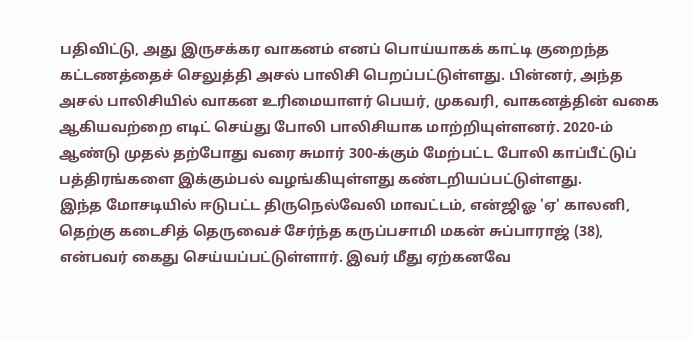பதிவிட்டு, அது இருசக்கர வாகனம் எனப் பொய்யாகக் காட்டி குறைந்த கட்டணத்தைச் செலுத்தி அசல் பாலிசி பெறப்பட்டுள்ளது. பின்னர், அந்த அசல் பாலிசியில் வாகன உரிமையாளர் பெயர், முகவரி, வாகனத்தின் வகை ஆகியவற்றை எடிட் செய்து போலி பாலிசியாக மாற்றியுள்ளனர். 2020-ம் ஆண்டு முதல் தற்போது வரை சுமார் 300-க்கும் மேற்பட்ட போலி காப்பீட்டுப் பத்திரங்களை இக்கும்பல் வழங்கியுள்ளது கண்டறியப்பட்டுள்ளது.
இந்த மோசடியில் ஈடுபட்ட திருநெல்வேலி மாவட்டம், என்ஜிஓ 'ஏ' காலனி, தெற்கு கடைசித் தெருவைச் சேர்ந்த கருப்பசாமி மகன் சுப்பாராஜ் (38), என்பவர் கைது செய்யப்பட்டுள்ளார். இவர் மீது ஏற்கனவே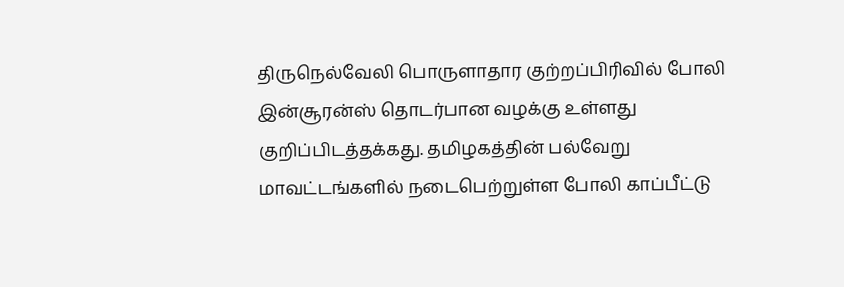திருநெல்வேலி பொருளாதார குற்றப்பிரிவில் போலி இன்சூரன்ஸ் தொடர்பான வழக்கு உள்ளது குறிப்பிடத்தக்கது. தமிழகத்தின் பல்வேறு மாவட்டங்களில் நடைபெற்றுள்ள போலி காப்பீட்டு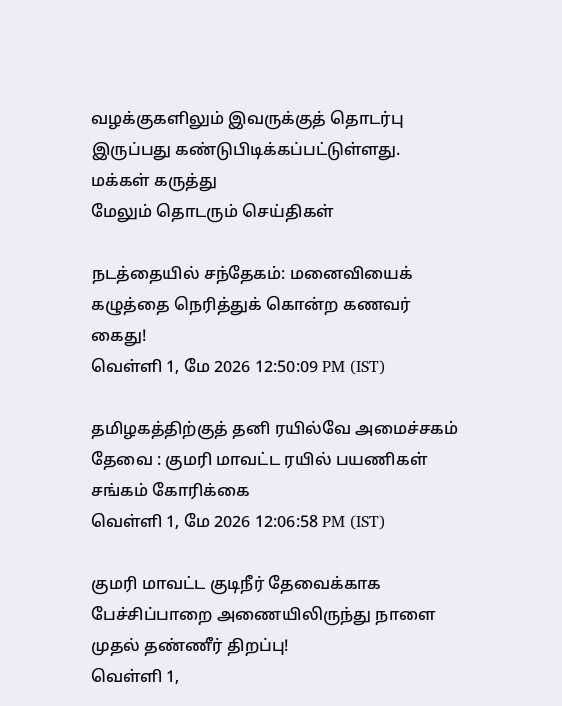வழக்குகளிலும் இவருக்குத் தொடர்பு இருப்பது கண்டுபிடிக்கப்பட்டுள்ளது.
மக்கள் கருத்து
மேலும் தொடரும் செய்திகள்

நடத்தையில் சந்தேகம்: மனைவியைக் கழுத்தை நெரித்துக் கொன்ற கணவர் கைது!
வெள்ளி 1, மே 2026 12:50:09 PM (IST)

தமிழகத்திற்குத் தனி ரயில்வே அமைச்சகம் தேவை : குமரி மாவட்ட ரயில் பயணிகள் சங்கம் கோரிக்கை
வெள்ளி 1, மே 2026 12:06:58 PM (IST)

குமரி மாவட்ட குடிநீர் தேவைக்காக பேச்சிப்பாறை அணையிலிருந்து நாளை முதல் தண்ணீர் திறப்பு!
வெள்ளி 1,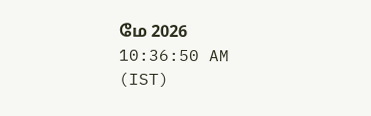மே 2026 10:36:50 AM (IST)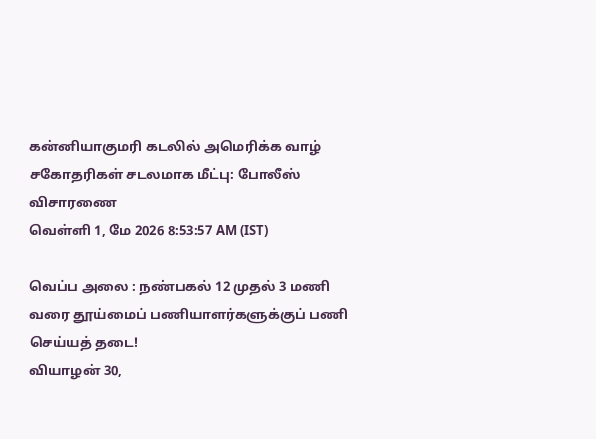கன்னியாகுமரி கடலில் அமெரிக்க வாழ் சகோதரிகள் சடலமாக மீட்பு: போலீஸ் விசாரணை
வெள்ளி 1, மே 2026 8:53:57 AM (IST)

வெப்ப அலை : நண்பகல் 12 முதல் 3 மணி வரை தூய்மைப் பணியாளர்களுக்குப் பணி செய்யத் தடை!
வியாழன் 30,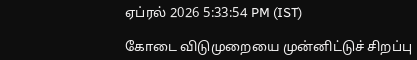ஏப்ரல் 2026 5:33:54 PM (IST)

கோடை விடுமுறையை முன்னிட்டுச் சிறப்பு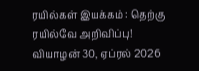ரயில்கள் இயக்கம் : தெற்கு ரயில்வே அறிவிப்பு!
வியாழன் 30, ஏப்ரல் 2026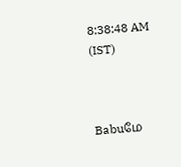8:38:48 AM (IST)



Babuமே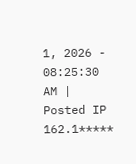1, 2026 - 08:25:30 AM | Posted IP 162.1*****